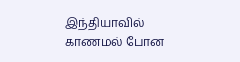இந்தியாவில் காணமல் போன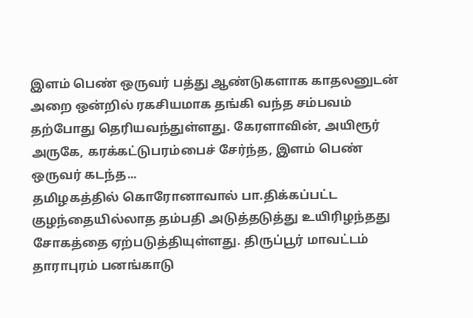இளம் பெண் ஒருவர் பத்து ஆண்டுகளாக காதலனுடன் அறை ஒன்றில் ரகசியமாக தங்கி வந்த சம்பவம் தற்போது தெரியவந்துள்ளது. கேரளாவின், அயிரூர் அருகே, கரக்கட்டுபரம்பைச் சேர்ந்த, இளம் பெண் ஒருவர் கடந்த...
தமிழகத்தில் கொரோனாவால் பா.திக்கப்பட்ட குழந்தையில்லாத தம்பதி அடுத்தடுத்து உயிரிழந்தது சோகத்தை ஏற்படுத்தியுள்ளது. திருப்பூர் மாவட்டம் தாராபுரம் பனங்காடு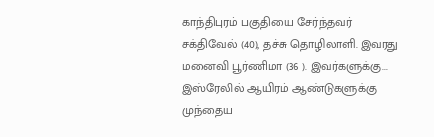காந்திபுரம் பகுதியை சேர்ந்தவர் சக்திவேல் (40), தச்சு தொழிலாளி. இவரது மனைவி பூர்ணிமா (36 ). இவர்களுக்கு...
இஸ்ரேலில் ஆயிரம் ஆண்டுகளுக்கு முந்தைய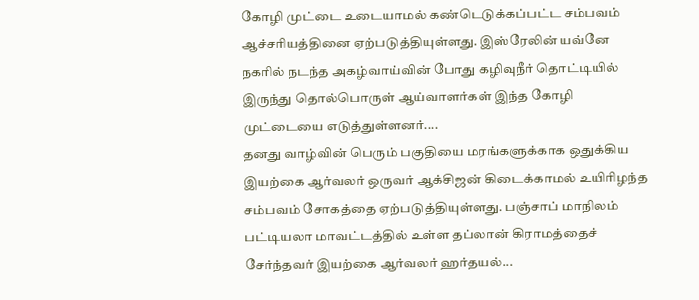கோழி முட்டை உடையாமல் கண்டெடுக்கப்பட்ட சம்பவம் ஆச்சரியத்தினை ஏற்படுத்தியுள்ளது. இஸ்ரேலின் யவ்னே நகரில் நடந்த அகழ்வாய்வின் போது கழிவுநீர் தொட்டியில் இருந்து தொல்பொருள் ஆய்வாளர்கள் இந்த கோழி முட்டையை எடுத்துள்ளனர்....
தனது வாழ்வின் பெரும் பகுதியை மரங்களுக்காக ஒதுக்கிய இயற்கை ஆர்வலர் ஒருவர் ஆக்சிஜன் கிடைக்காமல் உயிரிழந்த சம்பவம் சோகத்தை ஏற்படுத்தியுள்ளது. பஞ்சாப் மாநிலம் பட்டியலா மாவட்டத்தில் உள்ள தப்லான் கிராமத்தைச் சேர்ந்தவர் இயற்கை ஆர்வலர் ஹர்தயல்...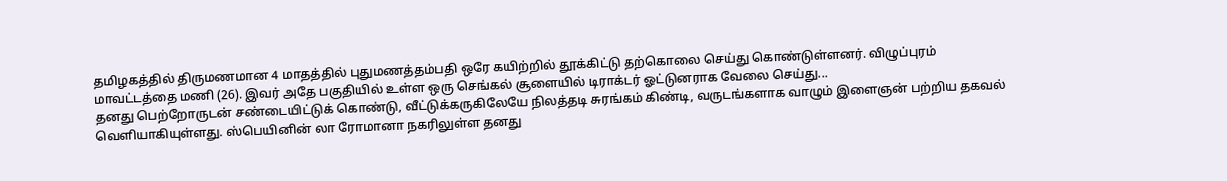தமிழகத்தில் திருமணமான 4 மாதத்தில் புதுமணத்தம்பதி ஒரே கயிற்றில் தூக்கிட்டு தற்கொலை செய்து கொண்டுள்ளனர். விழுப்புரம் மாவட்டத்தை மணி (26). இவர் அதே பகுதியில் உள்ள ஒரு செங்கல் சூளையில் டிராக்டர் ஓட்டுனராக வேலை செய்து...
தனது பெற்றோருடன் சண்டையிட்டுக் கொண்டு, வீட்டுக்கருகிலேயே நிலத்தடி சுரங்கம் கிண்டி, வருடங்களாக வாழும் இளைஞன் பற்றிய தகவல் வெளியாகியுள்ளது. ஸ்பெயினின் லா ரோமானா நகரிலுள்ள தனது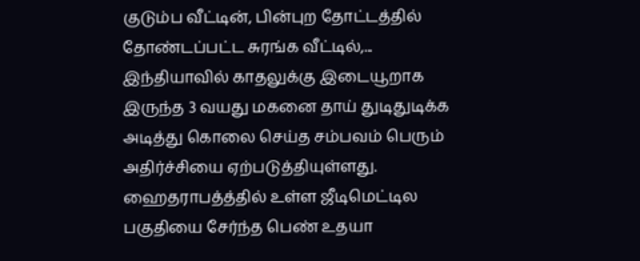குடும்ப வீட்டின், பின்புற தோட்டத்தில் தோண்டப்பட்ட சுரங்க வீட்டில்,...
இந்தியாவில் காதலுக்கு இடையூறாக இருந்த 3 வயது மகனை தாய் துடிதுடிக்க அடித்து கொலை செய்த சம்பவம் பெரும் அதிர்ச்சியை ஏற்படுத்தியுள்ளது. ஹைதராபத்த்தில் உள்ள ஜீடிமெட்டில பகுதியை சேர்ந்த பெண் உதயா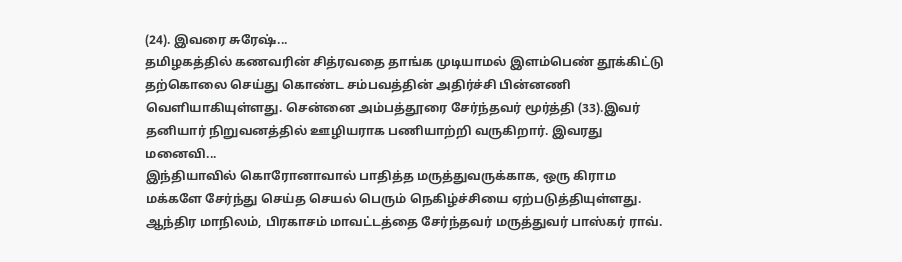(24). இவரை சுரேஷ்...
தமிழகத்தில் கணவரின் சித்ரவதை தாங்க முடியாமல் இளம்பெண் தூக்கிட்டு தற்கொலை செய்து கொண்ட சம்பவத்தின் அதிர்ச்சி பின்னணி வெளியாகியுள்ளது. சென்னை அம்பத்தூரை சேர்ந்தவர் மூர்த்தி (33).இவர் தனியார் நிறுவனத்தில் ஊழியராக பணியாற்றி வருகிறார். இவரது மனைவி...
இந்தியாவில் கொரோனாவால் பாதித்த மருத்துவருக்காக, ஒரு கிராம மக்களே சேர்ந்து செய்த செயல் பெரும் நெகிழ்ச்சியை ஏற்படுத்தியுள்ளது. ஆந்திர மாநிலம், பிரகாசம் மாவட்டத்தை சேர்ந்தவர் மருத்துவர் பாஸ்கர் ராவ்.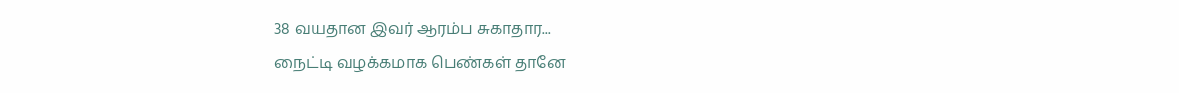38 வயதான இவர் ஆரம்ப சுகாதார...
நைட்டி வழக்கமாக பெண்கள் தானே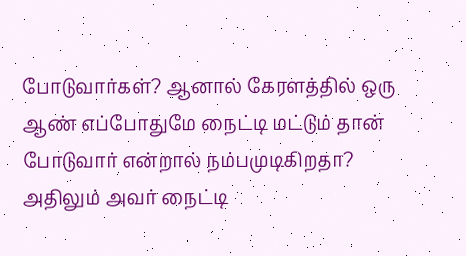போடுவார்கள்? ஆனால் கேரளத்தில் ஒரு ஆண் எப்போதுமே நைட்டி மட்டும் தான் போடுவார் என்றால் நம்பமுடிகிறதா? அதிலும் அவர் நைட்டி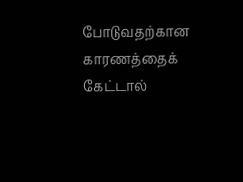போடுவதற்கான காரணத்தைக் கேட்டால்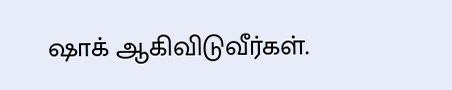ஷாக் ஆகிவிடுவீர்கள்.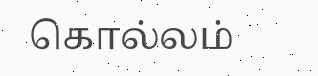கொல்லம்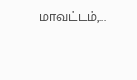மாவட்டம்,...